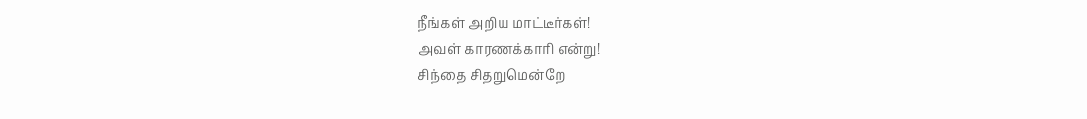நீங்கள் அறிய மாட்டீர்கள்!
அவள் காரணக்காரி என்று!
சிந்தை சிதறுமென்றே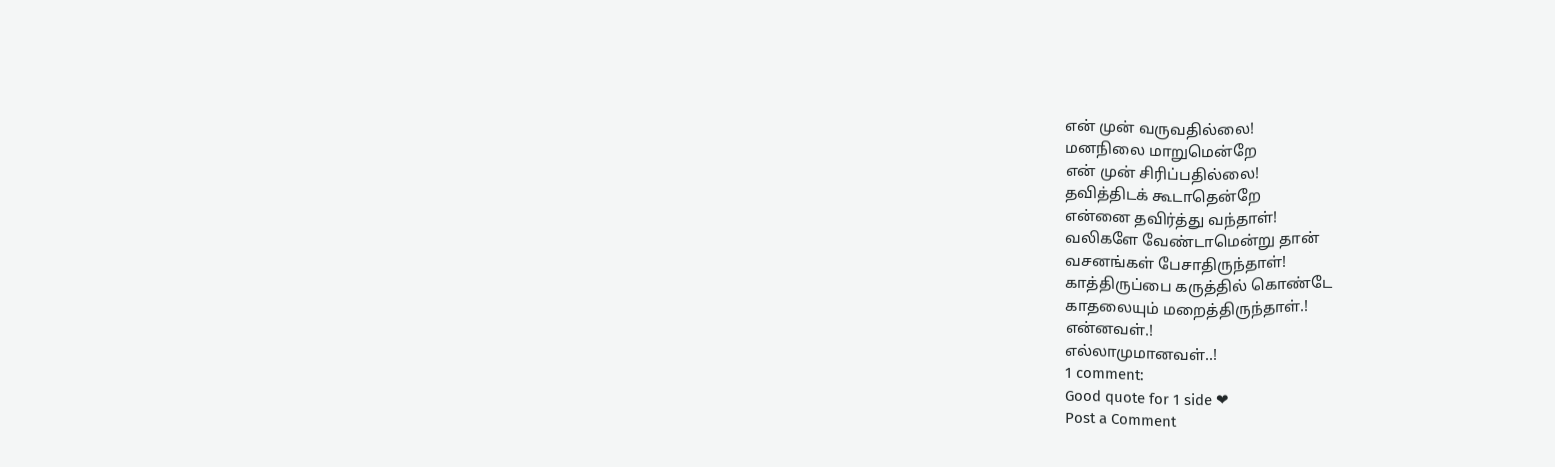என் முன் வருவதில்லை!
மனநிலை மாறுமென்றே
என் முன் சிரிப்பதில்லை!
தவித்திடக் கூடாதென்றே
என்னை தவிர்த்து வந்தாள்!
வலிகளே வேண்டாமென்று தான்
வசனங்கள் பேசாதிருந்தாள்!
காத்திருப்பை கருத்தில் கொண்டே
காதலையும் மறைத்திருந்தாள்.!
என்னவள்.!
எல்லாமுமானவள்..!
1 comment:
Good quote for 1 side ❤
Post a Comment